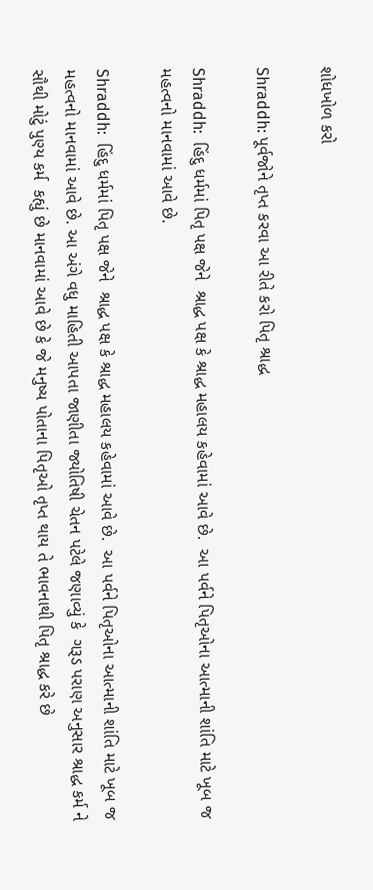શોધખોળ કરો

Shraddh: પૂર્વજોને તૃપ્ત કરવા આ રીતે કરો પિતૃ શ્રાદ્ધ

Shraddh:  હિંદુ ધર્મમાં પિતૃ પક્ષ જેને  શ્રાદ્ધ પક્ષ કે શ્રાદ્ધ મહાલય કહેવામાં આવે છે.  આ પર્વને પિતૃઓના આત્માની શાંતિ માટે ખૂબ જ મહત્વનો માનવામાં આવે છે.

Shraddh:  હિંદુ ધર્મમાં પિતૃ પક્ષ જેને  શ્રાદ્ધ પક્ષ કે શ્રાદ્ધ મહાલય કહેવામાં આવે છે.  આ પર્વને પિતૃઓના આત્માની શાંતિ માટે ખૂબ જ મહત્વનો માનવામાં આવે છે. આ અંગે વધુ માહિતી આપતા જાણીતા જ્યોતિષી ચેતન પટેલે જણાવ્યું કે  ગરૂડ પરાણ અનુસાર શ્રાદ્ધ કર્મ ને સૌથી મોટું પુણ્ય કર્મ  કહ્યું છે માનવામાં આવે છે કે જે મનુષ્ય પોતાના પિતૃઓ તૃપ્ત થાય તે ભાવનાથી પિતૃ શ્રાદ્ધ કરે છે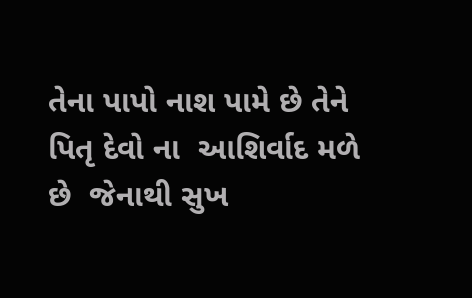તેના પાપો નાશ પામે છે તેને પિતૃ દેવો ના  આશિર્વાદ મળે છે  જેનાથી સુખ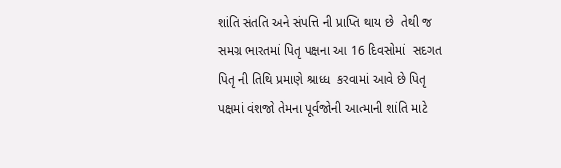શાંતિ સંતતિ અને સંપત્તિ ની પ્રાપ્તિ થાય છે  તેથી જ  સમગ્ર ભારતમાં પિતૃ પક્ષના આ 16 દિવસોમાં  સદગત પિતૃ ની તિથિ પ્રમાણે શ્રાધ્ધ  કરવામાં આવે છે પિતૃ પક્ષમાં વંશજો તેમના પૂર્વજોની આત્માની શાંતિ માટે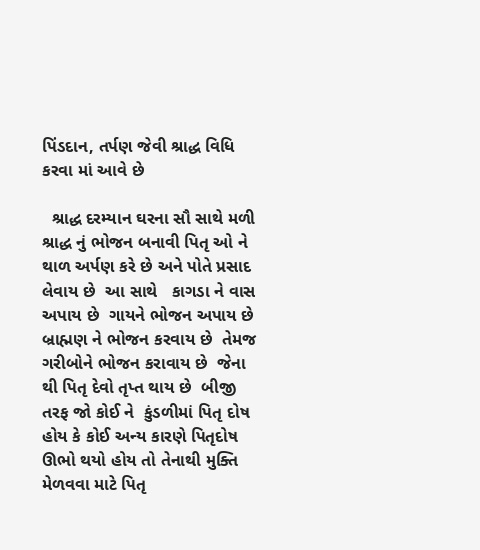પિંડદાન, તર્પણ જેવી શ્રાદ્ધ વિધિ કરવા માં આવે છે

  શ્રાદ્ધ દરમ્યાન ઘરના સૌ સાથે મળી  શ્રાદ્ધ નું ભોજન બનાવી પિતૃ ઓ ને થાળ અર્પણ કરે છે અને પોતે પ્રસાદ લેવાય છે  આ સાથે   કાગડા ને વાસ અપાય છે  ગાયને ભોજન અપાય છે  બ્રાહ્મણ ને ભોજન કરવાય છે  તેમજ ગરીબોને ભોજન કરાવાય છે  જેના થી પિતૃ દેવો તૃપ્ત થાય છે  બીજી તરફ જો કોઈ ને  કુંડળીમાં પિતૃ દોષ હોય કે કોઈ અન્ય કારણે પિતૃદોષ  ઊભો થયો હોય તો તેનાથી મુક્તિ મેળવવા માટે પિતૃ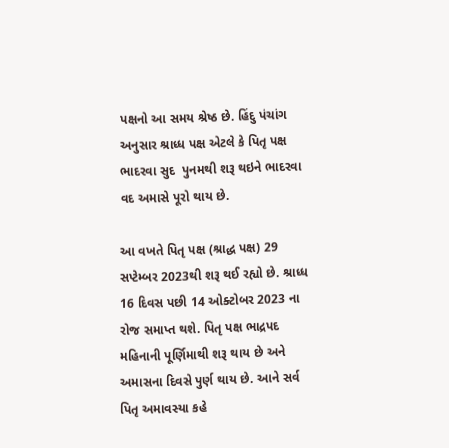પક્ષનો આ સમય શ્રેષ્ઠ છે. હિંદુ પંચાંગ અનુસાર શ્રાધ્ધ પક્ષ એટલે કે પિતૃ પક્ષ ભાદરવા સુદ  પુનમથી શરૂ થઇને ભાદરવા વદ અમાસે પૂરો થાય છે.

આ વખતે પિતૃ પક્ષ (શ્રાદ્ધ પક્ષ) 29 સપ્ટેમ્બર 2023થી શરૂ થઈ રહ્યો છે. શ્રાધ્ધ 16 દિવસ પછી 14 ઓક્ટોબર 2023 ના રોજ સમાપ્ત થશે. પિતૃ પક્ષ ભાદ્રપદ મહિનાની પૂર્ણિમાથી શરૂ થાય છે અને અમાસના દિવસે પુર્ણ થાય છે. આને સર્વ પિતૃ અમાવસ્યા કહે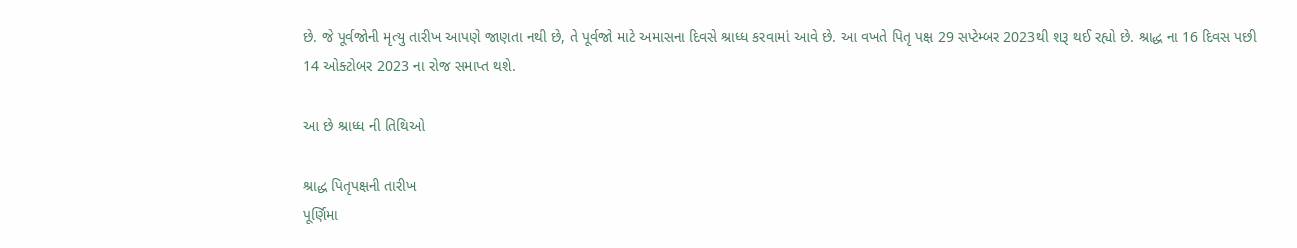છે. જે પૂર્વજોની મૃત્યુ તારીખ આપણે જાણતા નથી છે, તે પૂર્વજો માટે અમાસના દિવસે શ્રાધ્ધ કરવામાં આવે છે. આ વખતે પિતૃ પક્ષ 29 સપ્ટેમ્બર 2023થી શરૂ થઈ રહ્યો છે. શ્રાદ્ધ ના 16 દિવસ પછી 14 ઓક્ટોબર 2023 ના રોજ સમાપ્ત થશે.

આ છે શ્રાધ્ધ ની તિથિઓ

શ્રાદ્ધ પિતૃપક્ષની તારીખ
પૂર્ણિમા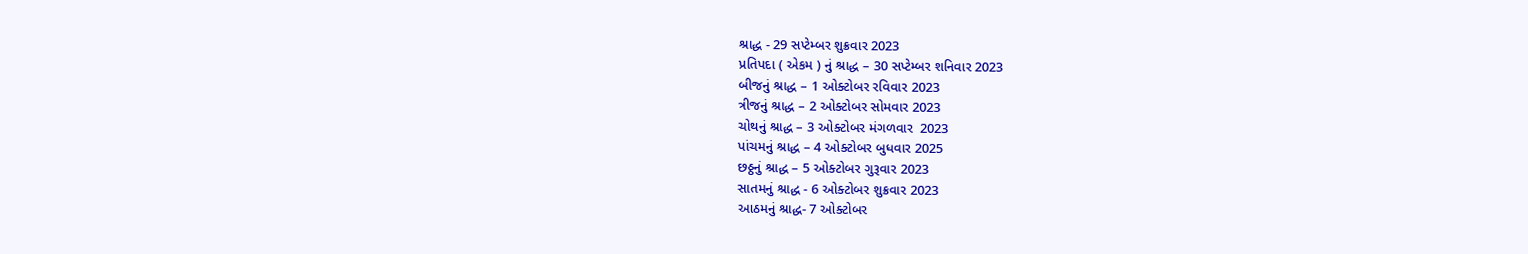શ્રાદ્ધ - 29 સપ્ટેમ્બર શુક્રવાર 2023
પ્રતિપદા ( એકમ ) નું શ્રાદ્ધ – 30 સપ્ટેમ્બર શનિવાર 2023
બીજનું શ્રાદ્ધ – 1 ઓક્ટોબર રવિવાર 2023
ત્રીજનું શ્રાદ્ધ – 2 ઓક્ટોબર સોમવાર 2023
ચોથનું શ્રાદ્ધ – 3 ઓક્ટોબર મંગળવાર  2023
પાંચમનું શ્રાદ્ધ – 4 ઓક્ટોબર બુધવાર 2025
છઠ્ઠનું શ્રાદ્ધ – 5 ઓક્ટોબર ગુરૂવાર 2023
સાતમનું શ્રાદ્ધ - 6 ઓક્ટોબર શુક્રવાર 2023
આઠમનું શ્રાદ્ધ- 7 ઓક્ટોબર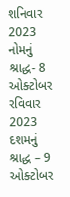શનિવાર 2023
નોમનું શ્રાદ્ધ- 8 ઓક્ટોબર રવિવાર 2023
દશમનું શ્રાદ્ધ – 9 ઓક્ટોબર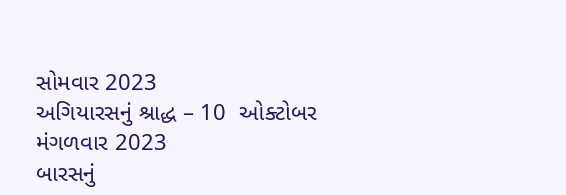સોમવાર 2023
અગિયારસનું શ્રાદ્ધ – 10  ઓક્ટોબર મંગળવાર 2023
બારસનું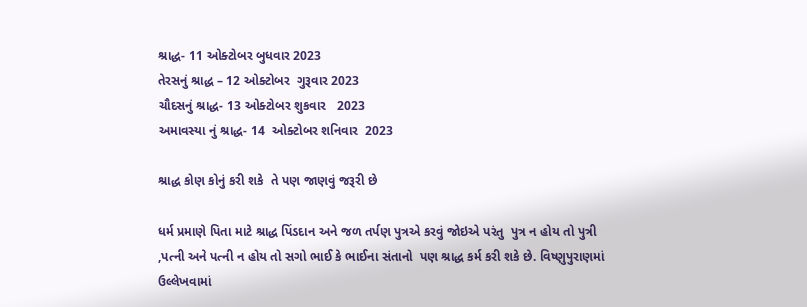શ્રાદ્ધ- 11 ઓક્ટોબર બુધવાર 2023
તેરસનું શ્રાદ્ધ – 12 ઓક્ટોબર  ગુરૂવાર 2023
ચૌદસનું શ્રાદ્ધ- 13 ઓક્ટોબર શુકવાર   2023
અમાવસ્યા નું શ્રાદ્ધ- 14  ઓક્ટોબર શનિવાર  2023

શ્રાદ્ધ કોણ કોનું કરી શકે  તે પણ જાણવું જરૂરી છે

ધર્મ પ્રમાણે પિતા માટે શ્રાદ્ધ પિંડદાન અને જળ તર્પણ પુત્રએ કરવું જોઇએ પરંતુ  પુત્ર ન હોય તો પુત્રી  ,પત્ની અને પત્ની ન હોય તો સગો ભાઈ કે ભાઈના સંતાનો  પણ શ્રાદ્ધ કર્મ કરી શકે છે. વિષ્ણુપુરાણમાં ઉલ્લેખવામાં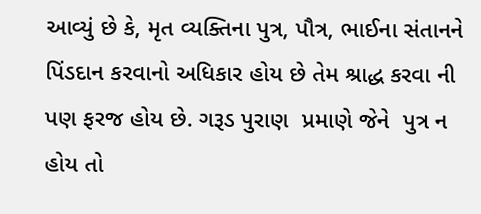આવ્યું છે કે, મૃત વ્યક્તિના પુત્ર, પૌત્ર, ભાઈના સંતાનને પિંડદાન કરવાનો અધિકાર હોય છે તેમ શ્રાદ્ધ કરવા ની પણ ફરજ હોય છે. ગરૂડ પુરાણ  પ્રમાણે જેને  પુત્ર ન હોય તો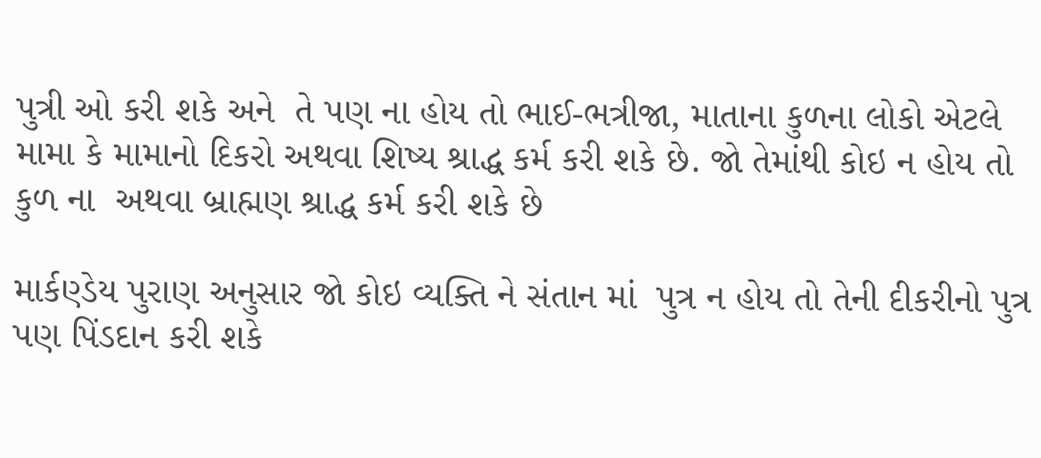પુત્રી ઓ કરી શકે અને  તે પણ ના હોય તો ભાઈ-ભત્રીજા, માતાના કુળના લોકો એટલે મામા કે મામાનો દિકરો અથવા શિષ્ય શ્રાદ્ધ કર્મ કરી શકે છે. જો તેમાંથી કોઇ ન હોય તો કુળ ના  અથવા બ્રાહ્મણ શ્રાદ્ધ કર્મ કરી શકે છે

માર્કણ્ડેય પુરાણ અનુસાર જો કોઇ વ્યક્તિ ને સંતાન માં  પુત્ર ન હોય તો તેની દીકરીનો પુત્ર પણ પિંડદાન કરી શકે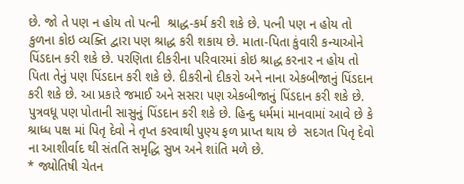છે. જો તે પણ ન હોય તો પત્ની  શ્રાદ્ધ-કર્મ કરી શકે છે. પત્ની પણ ન હોય તો કુળના કોઇ વ્યક્તિ દ્વારા પણ શ્રાદ્ધ કરી શકાય છે. માતા-પિતા કુંવારી કન્યાઓને પિંડદાન કરી શકે છે. પરણિતા દીકરીના પરિવારમાં કોઇ શ્રાદ્ધ કરનાર ન હોય તો પિતા તેનું પણ પિંડદાન કરી શકે છે. દીકરીનો દીકરો અને નાના એકબીજાનું પિંડદાન કરી શકે છે. આ પ્રકારે જમાઈ અને સસરા પણ એકબીજાનું પિંડદાન કરી શકે છે. પુત્રવધૂ પણ પોતાની સાસુનું પિંડદાન કરી શકે છે. હિન્દુ ધર્મમાં માનવામાં આવે છે કે શ્રાધ્ધ પક્ષ માં પિતૃ દેવો ને તૃપ્ત કરવાથી પુણ્ય ફળ પ્રાપ્ત થાય છે  સદગત પિતૃ દેવો ના આશીર્વાદ થી સંતતિ સમૃદ્ધિ સુખ અને શાંતિ મળે છે.
* જ્યોતિષી ચેતન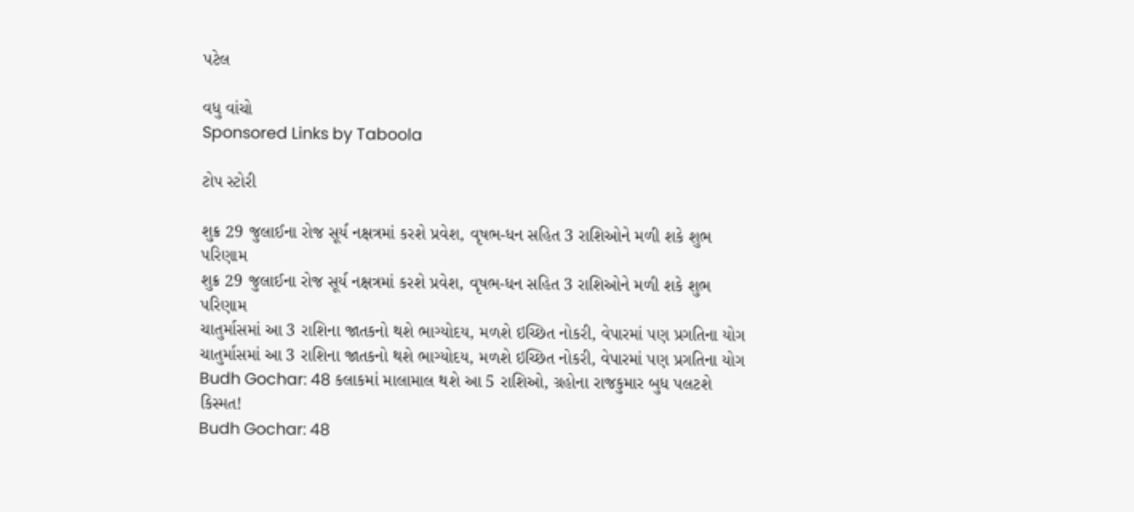પટેલ

વધુ વાંચો
Sponsored Links by Taboola

ટોપ સ્ટોરી

શુક્ર 29 જુલાઈના રોજ સૂર્ય નક્ષત્રમાં કરશે પ્રવેશ, વૃષભ-ધન સહિત 3 રાશિઓને મળી શકે શુભ પરિણામ
શુક્ર 29 જુલાઈના રોજ સૂર્ય નક્ષત્રમાં કરશે પ્રવેશ, વૃષભ-ધન સહિત 3 રાશિઓને મળી શકે શુભ પરિણામ
ચાતુર્માસમાં આ 3 રાશિના જાતકનો થશે ભાગ્યોદય, મળશે ઇચ્છિત નોકરી, વેપારમાં પણ પ્રગતિના યોગ
ચાતુર્માસમાં આ 3 રાશિના જાતકનો થશે ભાગ્યોદય, મળશે ઇચ્છિત નોકરી, વેપારમાં પણ પ્રગતિના યોગ
Budh Gochar: 48 કલાકમાં માલામાલ થશે આ 5 રાશિઓ, ગ્રહોના રાજકુમાર બુધ પલટશે કિસ્મત!
Budh Gochar: 48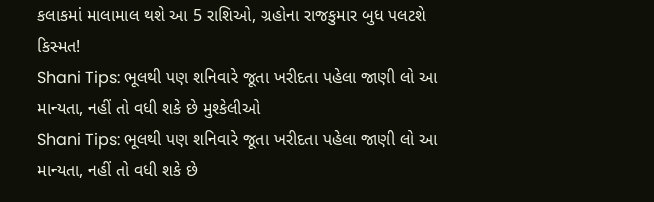કલાકમાં માલામાલ થશે આ 5 રાશિઓ, ગ્રહોના રાજકુમાર બુધ પલટશે કિસ્મત!
Shani Tips: ભૂલથી પણ શનિવારે જૂતા ખરીદતા પહેલા જાણી લો આ માન્યતા, નહીં તો વધી શકે છે મુશ્કેલીઓ
Shani Tips: ભૂલથી પણ શનિવારે જૂતા ખરીદતા પહેલા જાણી લો આ માન્યતા, નહીં તો વધી શકે છે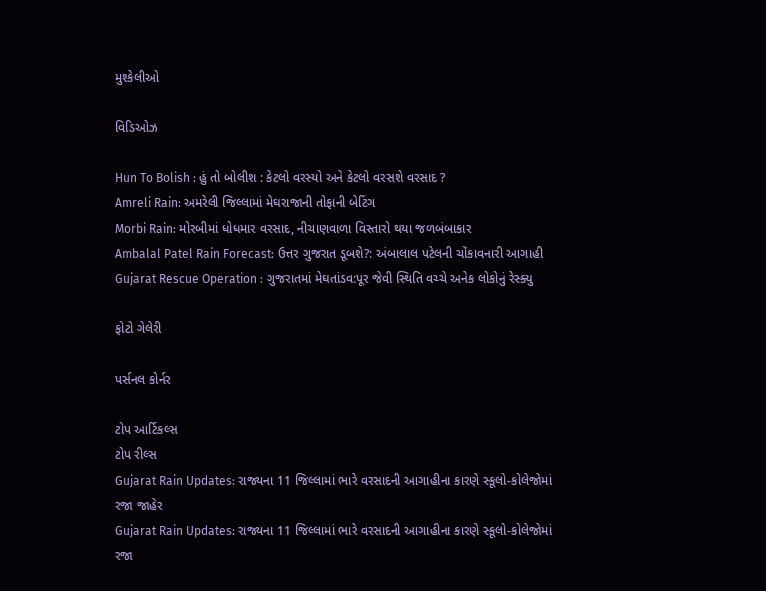મુશ્કેલીઓ

વિડિઓઝ

Hun To Bolish : હું તો બોલીશ : કેટલો વરસ્યો અને કેટલો વરસશે વરસાદ ?
Amreli Rain: અમરેલી જિલ્લામાં મેઘરાજાની તોફાની બેટિંગ
Morbi Rain: મોરબીમાં ધોધમાર વરસાદ, નીચાણવાળા વિસ્તારો થયા જળબંબાકાર
Ambalal Patel Rain Forecast: ઉત્તર ગુજરાત ડૂબશે?: અંબાલાલ પટેલની ચોંકાવનારી આગાહી
Gujarat Rescue Operation : ગુજરાતમાં મેઘતાંડવ:પૂર જેવી સ્થિતિ વચ્ચે અનેક લોકોનું રેસ્ક્યુ

ફોટો ગેલેરી

પર્સનલ કોર્નર

ટોપ આર્ટિકલ્સ
ટોપ રીલ્સ
Gujarat Rain Updates: રાજ્યના 11 જિલ્લામાં ભારે વરસાદની આગાહીના કારણે સ્કૂલો-કોલેજોમાં રજા જાહેર
Gujarat Rain Updates: રાજ્યના 11 જિલ્લામાં ભારે વરસાદની આગાહીના કારણે સ્કૂલો-કોલેજોમાં રજા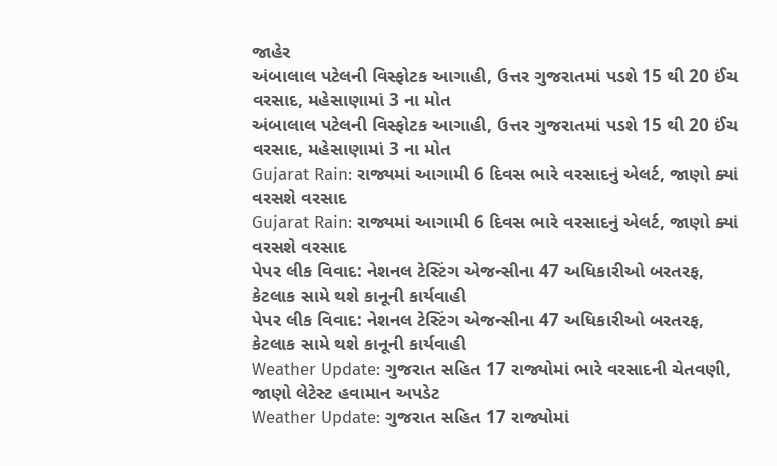જાહેર
અંબાલાલ પટેલની વિસ્ફોટક આગાહી, ઉત્તર ગુજરાતમાં પડશે 15 થી 20 ઈંચ વરસાદ, મહેસાણામાં 3 ના મોત
અંબાલાલ પટેલની વિસ્ફોટક આગાહી, ઉત્તર ગુજરાતમાં પડશે 15 થી 20 ઈંચ વરસાદ, મહેસાણામાં 3 ના મોત
Gujarat Rain: રાજ્યમાં આગામી 6 દિવસ ભારે વરસાદનું એલર્ટ, જાણો ક્યાં વરસશે વરસાદ
Gujarat Rain: રાજ્યમાં આગામી 6 દિવસ ભારે વરસાદનું એલર્ટ, જાણો ક્યાં વરસશે વરસાદ
પેપર લીક વિવાદ: નેશનલ ટેસ્ટિંગ એજન્સીના 47 અધિકારીઓ બરતરફ, કેટલાક સામે થશે કાનૂની કાર્યવાહી
પેપર લીક વિવાદ: નેશનલ ટેસ્ટિંગ એજન્સીના 47 અધિકારીઓ બરતરફ, કેટલાક સામે થશે કાનૂની કાર્યવાહી
Weather Update: ગુજરાત સહિત 17 રાજ્યોમાં ભારે વરસાદની ચેતવણી, જાણો લેટેસ્ટ હવામાન અપડેટ
Weather Update: ગુજરાત સહિત 17 રાજ્યોમાં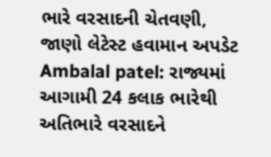ભારે વરસાદની ચેતવણી, જાણો લેટેસ્ટ હવામાન અપડેટ
Ambalal patel: રાજ્યમાં આગામી 24 કલાક ભારેથી અતિભારે વરસાદને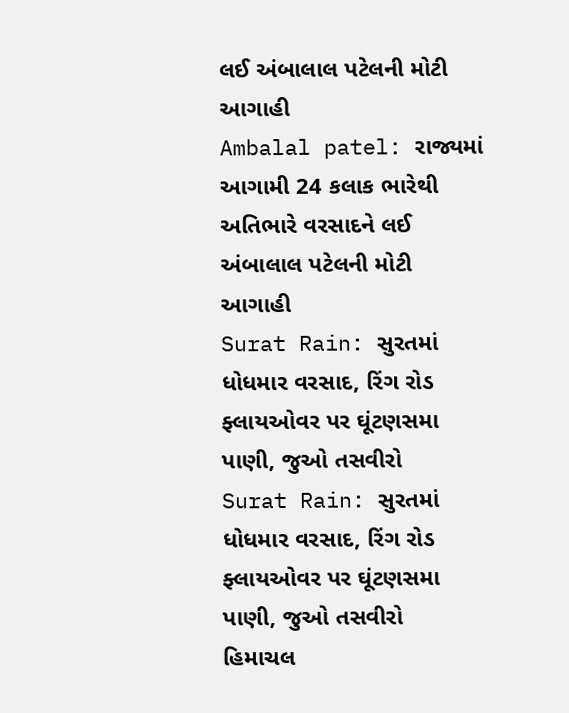લઈ અંબાલાલ પટેલની મોટી આગાહી
Ambalal patel: રાજ્યમાં આગામી 24 કલાક ભારેથી અતિભારે વરસાદને લઈ અંબાલાલ પટેલની મોટી આગાહી
Surat Rain: સુરતમાં ધોધમાર વરસાદ, રિંગ રોડ ફ્લાયઓવર પર ઘૂંટણસમા પાણી, જુઓ તસવીરો
Surat Rain: સુરતમાં ધોધમાર વરસાદ, રિંગ રોડ ફ્લાયઓવર પર ઘૂંટણસમા પાણી, જુઓ તસવીરો
હિમાચલ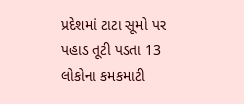પ્રદેશમાં ટાટા સૂમો પર પહાડ તૂટી પડતા 13 લોકોના કમકમાટી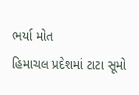ભર્યા મોત
હિમાચલ પ્રદેશમાં ટાટા સૂમો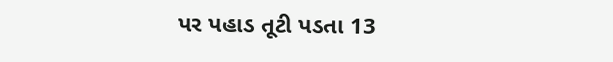પર પહાડ તૂટી પડતા 13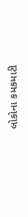લોકોના કમકમાટી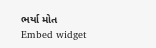ભર્યા મોત
Embed widget